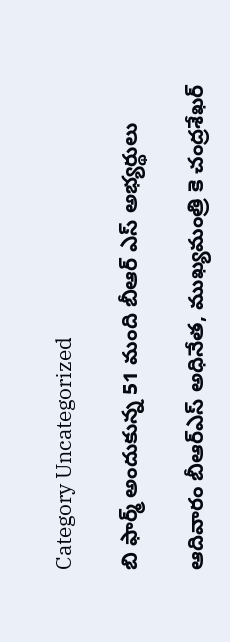Category Uncategorized

బి ఫార్మ్ అందుకున్న 51 మంది బీఆర్ ఎస్ అభ్యర్థులు

ఆదివారం బీఆర్‌ఎస్‌ అధినేత, ముఖ్యమంత్రి కె చంద్రశేఖర్‌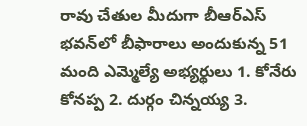రావు చేతుల మీదుగా బీఆర్‌ఎస్‌ భవన్‌లో బీఫారాలు అందుకున్న 51 మంది ఎమ్మెల్యే అభ్యర్థులు 1. కోనేరు కోనప్ప 2. దుర్గం చిన్నయ్య 3.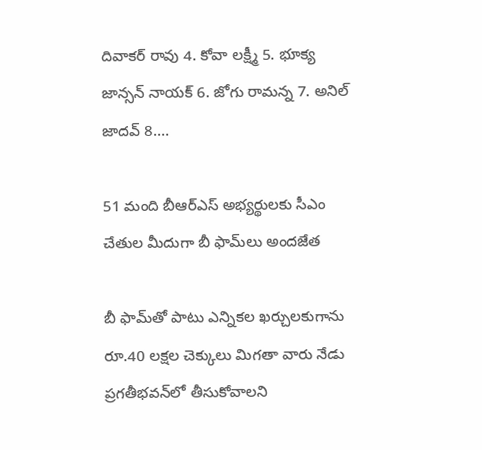దివాకర్‌ రావు 4. కోవా లక్ష్మీ 5. భూక్య జాన్సన్‌ నాయక్‌ 6. జోగు రామన్న 7. అనిల్‌ జాదవ్‌ 8.…

51 మంది బీఆర్‌ఎస్‌ అభ్యర్థులకు సీఎం చేతుల మీదుగా బీ ఫామ్‌లు అందజేత

బీ ఫామ్‌తో పాటు ఎన్నికల ఖర్చులకుగాను రూ.40 లక్షల చెక్కులు మిగతా వారు నేడు ప్రగతీభవన్‌లో తీసుకోవాలని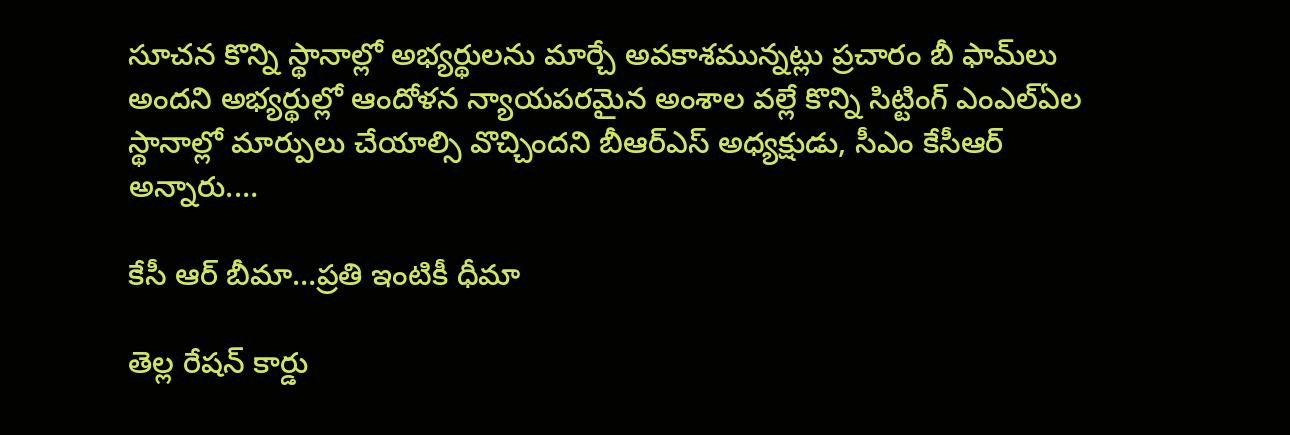సూచన కొన్ని స్థానాల్లో అభ్యర్థులను మార్చే అవకాశమున్నట్లు ప్రచారం బీ ఫామ్‌లు అందని అభ్యర్థుల్లో ఆందోళన న్యాయపరమైన అంశాల వల్లే కొన్ని సిట్టింగ్‌ ఎంఎల్‌ఏల స్థానాల్లో మార్పులు చేయాల్సి వొచ్చిందని బీఆర్‌ఎస్‌ అధ్యక్షుడు, సీఎం కేసీఆర్‌ అన్నారు.…

కేసీ ఆర్‌ బీమా…ప్రతి ఇంటికీ ధీమా

తెల్ల రేషన్‌ కార్డు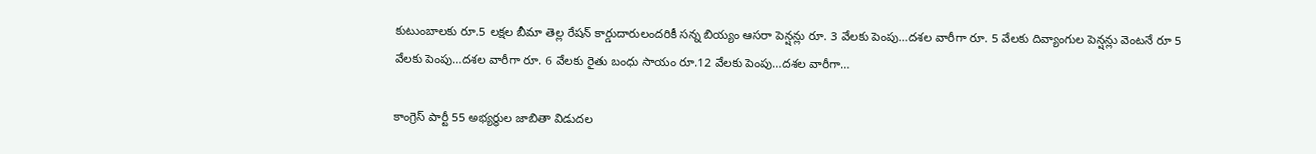కుటుంబాలకు రూ.5 లక్షల బీమా తెల్ల రేషన్‌ కార్డుదారులందరికీ సన్న బియ్యం ఆసరా పెన్షన్లు రూ. 3 వేలకు పెంపు…దశల వారీగా రూ. 5 వేలకు దివ్యాంగుల పెన్షన్లు వెంటనే రూ 5 వేలకు పెంపు…దశల వారీగా రూ. 6 వేలకు రైతు బంధు సాయం రూ.12 వేలకు పెంపు…దశల వారీగా…

కాంగ్రెస్ పార్టీ 55 అభ్యర్థుల జాబితా విడుదల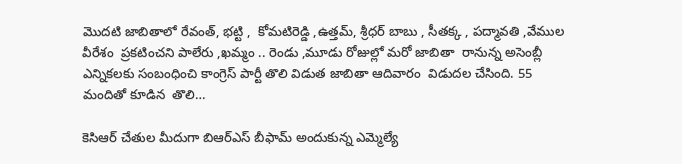మొదటి జాబితాలో రేవంత్, భట్టి ,  కోమటిరెడ్డి ,ఉత్తమ్, శ్రీధర్ బాబు , సీతక్క , పద్మావతి ,వేముల వీరేశం  ప్రకటించని పాలేరు ,ఖమ్మం .. రెండు ,మూడు రోజుల్లో మరో జాబితా  రానున్న అసెంబ్లీ ఎన్నికలకు సంబంధించి కాంగ్రెస్‌ పార్టీ తొలి విడుత జాబితా ఆదివారం  విడుదల చేసింది. 55 మందితో కూడిన  తొలి…

కెసిఆర్ చేతుల మీదుగా బిఆర్ఎస్ బీఫామ్ అందుకున్న ఎమ్మెల్యే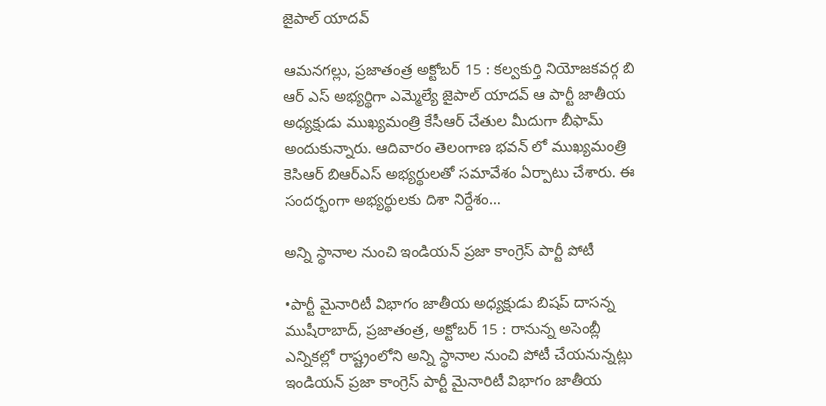జైపాల్ యాదవ్

ఆమనగల్లు, ప్రజాతంత్ర అక్టోబర్ 15 : కల్వకుర్తి నియోజకవర్గ బి ఆర్ ఎస్ అభ్యర్థిగా ఎమ్మెల్యే జైపాల్ యాదవ్ ఆ పార్టీ జాతీయ అధ్యక్షుడు ముఖ్యమంత్రి కేసీఆర్ చేతుల మీదుగా బీఫామ్ అందుకున్నారు. ఆదివారం తెలంగాణ భవన్ లో ముఖ్యమంత్రి కెసిఆర్ బిఆర్ఎస్ అభ్యర్థులతో సమావేశం ఏర్పాటు చేశారు. ఈ సందర్భంగా అభ్యర్థులకు దిశా నిర్దేశం…

అన్ని స్థానాల నుంచి ఇండియన్ ప్రజా కాంగ్రెస్ పార్టీ పోటీ

•పార్టీ మైనారిటీ విభాగం జాతీయ అధ్యక్షుడు బిషప్ దాసన్న ముషీరాబాద్, ప్రజాతంత్ర, అక్టోబర్ 15 : రానున్న అసెంబ్లీ ఎన్నికల్లో రాష్ట్రంలోని అన్ని స్థానాల నుంచి పోటీ చేయనున్నట్లు ఇండియన్ ప్రజా కాంగ్రెస్ పార్టీ మైనారిటీ విభాగం జాతీయ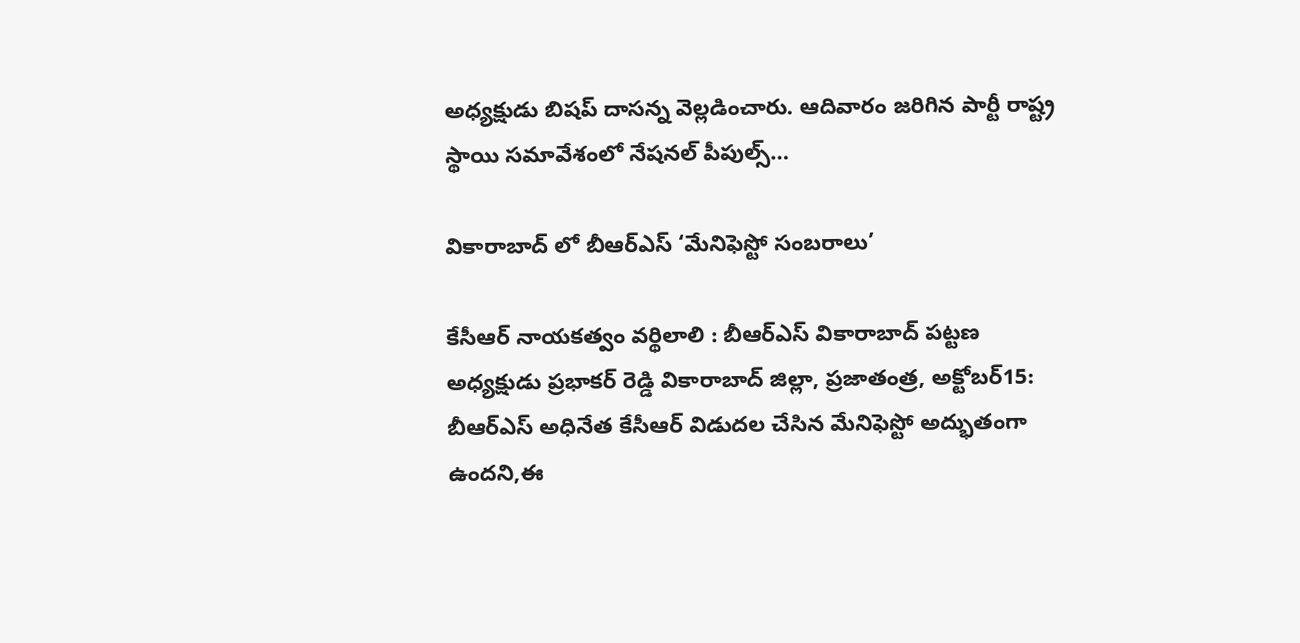అధ్యక్షుడు బిషప్ దాసన్న వెల్లడించారు. ఆదివారం జరిగిన పార్టీ రాష్ట్ర స్థాయి సమావేశంలో నేషనల్ పీపుల్స్…

వికారాబాద్ లో బీఆర్ఎస్ ‘మేనిఫెస్టో సంబరాలు’

కేసీఆర్ నాయకత్వం వర్థిలాలి : బీఆర్ఎస్ వికారాబాద్ పట్టణ అధ్యక్షుడు ప్రభాకర్ రెడ్డి వికారాబాద్ జిల్లా, ప్రజాతంత్ర, అక్టోబర్15: బీఆర్ఎస్ అధినేత కేసీఆర్ విడుదల చేసిన మేనిఫెస్టో అద్భుతంగా ఉందని,ఈ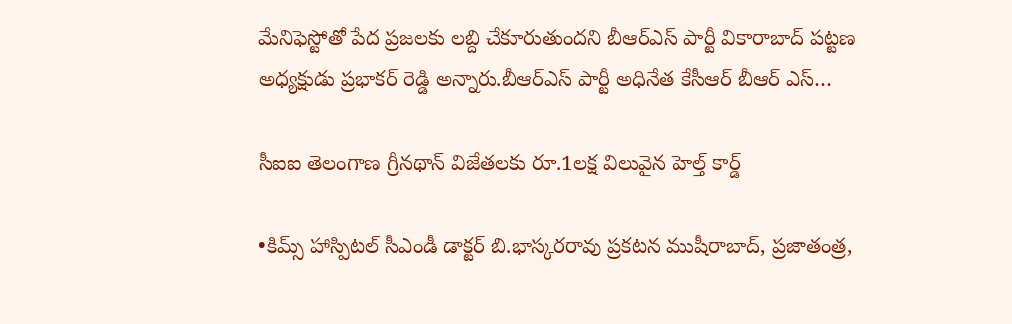మేనిఫెస్టోతో పేద ప్రజలకు లబ్ది చేకూరుతుందని బీఆర్ఎస్ పార్టీ వికారాబాద్ పట్టణ అధ్యక్షుడు ప్రభాకర్ రెడ్డి అన్నారు.బీఆర్ఎస్ పార్టీ అధినేత కేసీఆర్ బీఆర్ ఎస్…

సీఐఐ తెలంగాణ గ్రీన‌థాన్ విజేత‌ల‌కు రూ.1ల‌క్ష విలువైన హెల్త్ కార్డ్

•కిమ్స్ హాస్పిటల్ సీఎండీ డాక్ట‌ర్ బి.భాస్క‌ర‌రావు ప్ర‌క‌ట‌న‌ ముషీరాబాద్, ప్రజాతంత్ర,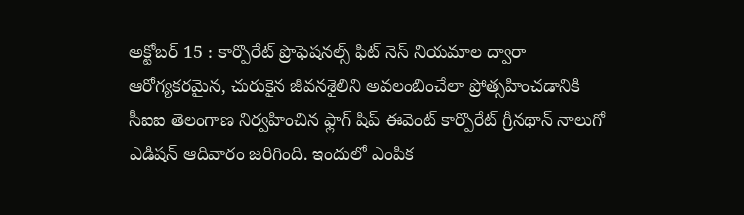అక్టోబ‌ర్ 15 : కార్పొరేట్ ప్రొఫెషనల్స్ ఫిట్ నెస్ నియమాల‌ ద్వారా ఆరోగ్యకరమైన, చురుకైన జీవనశైలిని అవలంబించేలా ప్రోత్సహించడానికి సీఐఐ తెలంగాణ నిర్వహించిన ఫ్లాగ్ షిప్ ఈవెంట్ కార్పొరేట్ గ్రీనథాన్ నాలుగో ఎడిషన్ ఆదివారం జరిగింది. ఇందులో ఎంపిక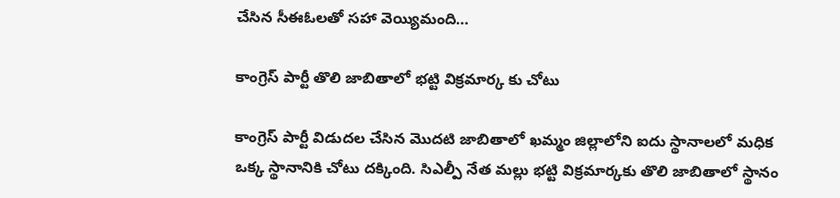చేసిన సీఈఓలతో సహా వెయ్యిమంది…

కాంగ్రెస్ పార్టీ తొలి జాబితాలో భట్టి విక్రమార్క కు చోటు

కాంగ్రెస్‌ పార్టీ విడుదల చేసిన మొదటి జాబితాలో ఖమ్మం జిల్లాలోని ఐదు స్థానాలలో మధిక ఒక్క స్థానానికి చోటు దక్కింది. సిఎల్పీ నేత మల్లు భట్టి విక్రమార్కకు తొలి జాబితాలో స్థానం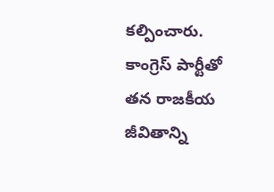కల్పించారు. కాంగ్రెస్‌ పార్టీతో తన రాజకీయ జీవితాన్ని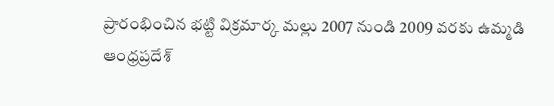ప్రారంభించిన భట్టి విక్రమార్క మల్లు 2007 నుండి 2009 వరకు ఉమ్మడి ఆంధ్రప్రదేశ్‌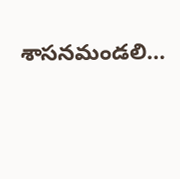శాసనమండలి…